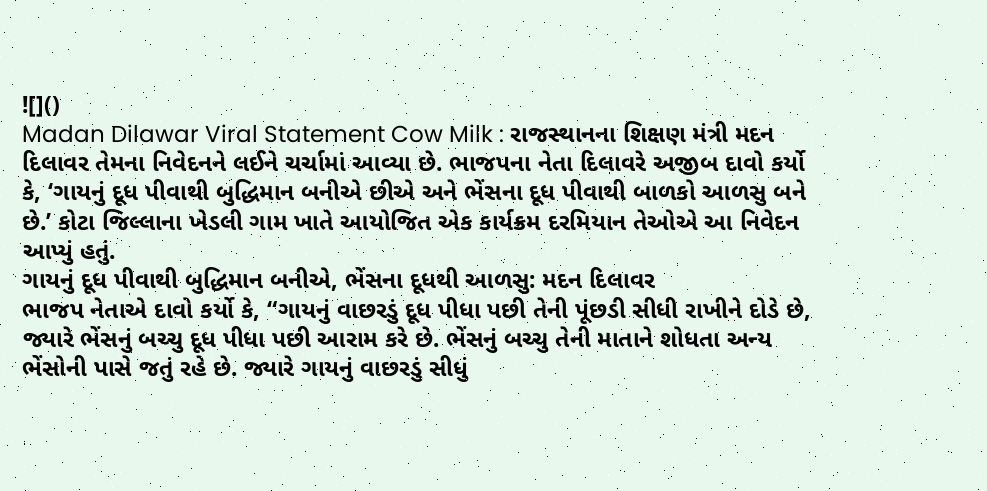![]()
Madan Dilawar Viral Statement Cow Milk : રાજસ્થાનના શિક્ષણ મંત્રી મદન દિલાવર તેમના નિવેદનને લઈને ચર્ચામાં આવ્યા છે. ભાજપના નેતા દિલાવરે અજીબ દાવો કર્યો કે, ‘ગાયનું દૂધ પીવાથી બુદ્ધિમાન બનીએ છીએ અને ભેંસના દૂધ પીવાથી બાળકો આળસુ બને છે.’ કોટા જિલ્લાના ખેડલી ગામ ખાતે આયોજિત એક કાર્યક્રમ દરમિયાન તેઓએ આ નિવેદન આપ્યું હતું.
ગાયનું દૂધ પીવાથી બુદ્ધિમાન બનીએ, ભેંસના દૂધથી આળસુ: મદન દિલાવર
ભાજપ નેતાએ દાવો કર્યો કે, “ગાયનું વાછરડું દૂધ પીધા પછી તેની પૂંછડી સીધી રાખીને દોડે છે, જ્યારે ભેંસનું બચ્ચુ દૂધ પીધા પછી આરામ કરે છે. ભેંસનું બચ્ચુ તેની માતાને શોધતા અન્ય ભેંસોની પાસે જતું રહે છે. જ્યારે ગાયનું વાછરડું સીધું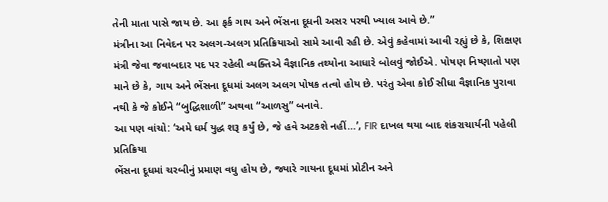તેની માતા પાસે જાય છે. આ ફર્ક ગાય અને ભેંસના દૂધની અસર પરથી ખ્યાલ આવે છે.”
મંત્રીના આ નિવેદન પર અલગ-અલગ પ્રતિક્રિયાઓ સામે આવી રહી છે. એવું કહેવામાં આવી રહ્યું છે કે, શિક્ષણ મંત્રી જેવા જવાબદાર પદ પર રહેલી વ્યક્તિએ વૈજ્ઞાનિક તથ્યોના આધારે બોલવું જોઈએ. પોષણ નિષ્ણાતો પણ માને છે કે, ગાય અને ભેંસના દૂધમાં અલગ અલગ પોષક તત્વો હોય છે. પરંતુ એવા કોઈ સીધા વૈજ્ઞાનિક પુરાવા નથી કે જે કોઈને “બુદ્ધિશાળી” અથવા “આળસુ” બનાવે.
આ પણ વાંચો: ‘અમે ધર્મ યુદ્ધ શરૂ કર્યું છે, જે હવે અટકશે નહીં…’, FIR દાખલ થયા બાદ શંકરાચાર્યની પહેલી પ્રતિક્રિયા
ભેંસના દૂધમાં ચરબીનું પ્રમાણ વધુ હોય છે, જ્યારે ગાયના દૂધમાં પ્રોટીન અને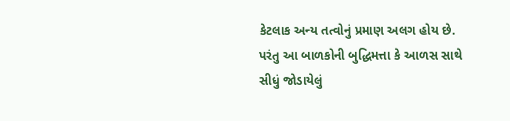કેટલાક અન્ય તત્વોનું પ્રમાણ અલગ હોય છે. પરંતુ આ બાળકોની બુદ્ધિમત્તા કે આળસ સાથે સીધું જોડાયેલું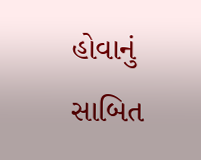હોવાનું સાબિત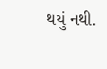થયું નથી.